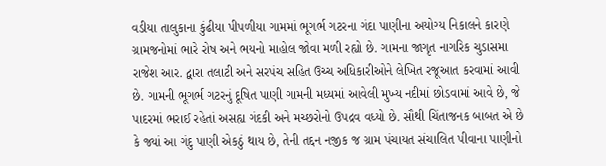વડીયા તાલુકાના કુંઢીયા પીપળીયા ગામમાં ભૂગર્ભ ગટરના ગંદા પાણીના અયોગ્ય નિકાલને કારણે ગ્રામજનોમાં ભારે રોષ અને ભયનો માહોલ જોવા મળી રહ્યો છે. ગામના જાગૃત નાગરિક ચુડાસમા રાજેશ આર. દ્વારા તલાટી અને સરપંચ સહિત ઉચ્ચ અધિકારીઓને લેખિત રજૂઆત કરવામાં આવી છે. ગામની ભૂગર્ભ ગટરનું દૂષિત પાણી ગામની મધ્યમાં આવેલી મુખ્ય નદીમાં છોડવામાં આવે છે, જે પાદરમાં ભરાઈ રહેતાં અસહ્ય ગંદકી અને મચ્છરોનો ઉપદ્રવ વધ્યો છે. સૌથી ચિંતાજનક બાબત એ છે કે જ્યાં આ ગંદુ પાણી એકઠું થાય છે, તેની તદ્દન નજીક જ ગ્રામ પંચાયત સંચાલિત પીવાના પાણીનો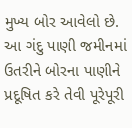મુખ્ય બોર આવેલો છે. આ ગંદુ પાણી જમીનમાં ઉતરીને બોરના પાણીને પ્રદૂષિત કરે તેવી પૂરેપૂરી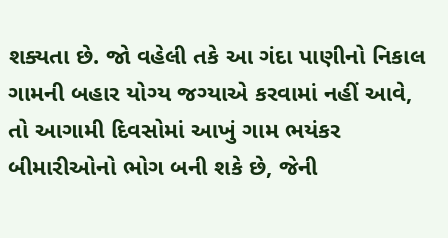શક્યતા છે. જો વહેલી તકે આ ગંદા પાણીનો નિકાલ ગામની બહાર યોગ્ય જગ્યાએ કરવામાં નહીં આવે, તો આગામી દિવસોમાં આખું ગામ ભયંકર બીમારીઓનો ભોગ બની શકે છે, જેની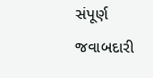સંપૂર્ણ જવાબદારી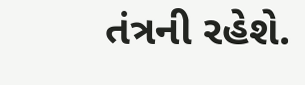તંત્રની રહેશે.